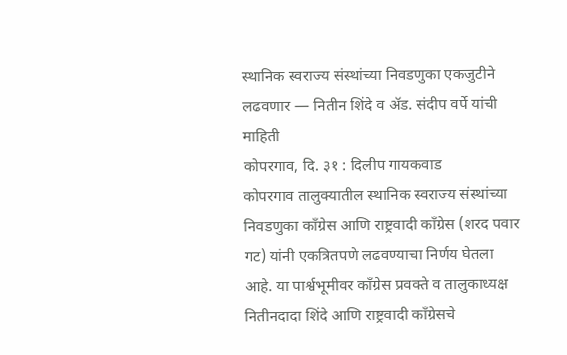स्थानिक स्वराज्य संस्थांच्या निवडणुका एकजुटीने लढवणार — नितीन शिंदे व ॲड. संदीप वर्पे यांची माहिती
कोपरगाव, दि. ३१ : दिलीप गायकवाड
कोपरगाव तालुक्यातील स्थानिक स्वराज्य संस्थांच्या निवडणुका काँग्रेस आणि राष्ट्रवादी काँग्रेस (शरद पवार गट) यांनी एकत्रितपणे लढवण्याचा निर्णय घेतला आहे. या पार्श्वभूमीवर काँग्रेस प्रवक्ते व तालुकाध्यक्ष नितीनदादा शिंदे आणि राष्ट्रवादी काँग्रेसचे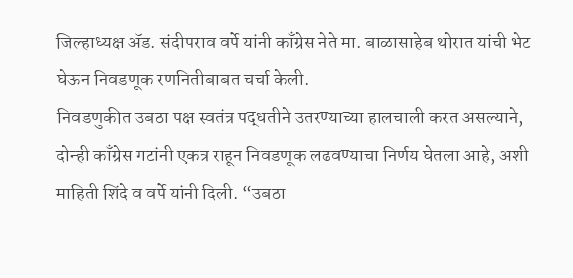जिल्हाध्यक्ष ॲड. संदीपराव वर्पे यांनी काँग्रेस नेते मा. बाळासाहेब थोरात यांची भेट घेऊन निवडणूक रणनितीबाबत चर्चा केली.
निवडणुकीत उबठा पक्ष स्वतंत्र पद्धतीने उतरण्याच्या हालचाली करत असल्याने, दोन्ही काँग्रेस गटांनी एकत्र राहून निवडणूक लढवण्याचा निर्णय घेतला आहे, अशी माहिती शिंदे व वर्पे यांनी दिली. “उबठा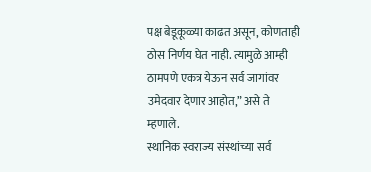पक्ष बेडूकूळ्या काढत असून, कोणताही ठोस निर्णय घेत नाही. त्यामुळे आम्ही ठामपणे एकत्र येऊन सर्व जागांवर उमेदवार देणार आहोत,” असे ते म्हणाले.
स्थानिक स्वराज्य संस्थांच्या सर्व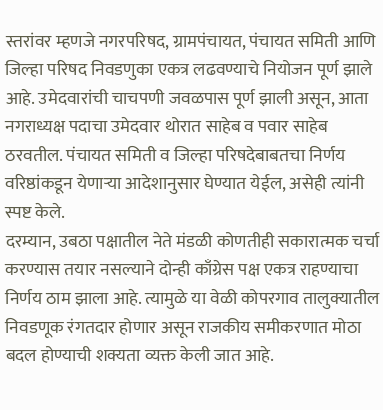स्तरांवर म्हणजे नगरपरिषद, ग्रामपंचायत, पंचायत समिती आणि जिल्हा परिषद निवडणुका एकत्र लढवण्याचे नियोजन पूर्ण झाले आहे. उमेदवारांची चाचपणी जवळपास पूर्ण झाली असून, आता नगराध्यक्ष पदाचा उमेदवार थोरात साहेब व पवार साहेब ठरवतील. पंचायत समिती व जिल्हा परिषदेबाबतचा निर्णय वरिष्ठांकडून येणाऱ्या आदेशानुसार घेण्यात येईल, असेही त्यांनी स्पष्ट केले.
दरम्यान, उबठा पक्षातील नेते मंडळी कोणतीही सकारात्मक चर्चा करण्यास तयार नसल्याने दोन्ही काँग्रेस पक्ष एकत्र राहण्याचा निर्णय ठाम झाला आहे. त्यामुळे या वेळी कोपरगाव तालुक्यातील निवडणूक रंगतदार होणार असून राजकीय समीकरणात मोठा बदल होण्याची शक्यता व्यक्त केली जात आहे.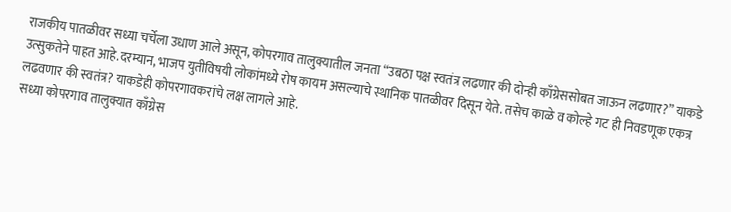राजकीय पातळीवर सध्या चर्चेला उधाण आले असून, कोपरगाव तालुक्यातील जनता “उबठा पक्ष स्वतंत्र लढणार की दोन्ही काँग्रेससोबत जाऊन लढणार?” याकडे उत्सुकतेने पाहत आहे.दरम्यान, भाजप युतीविषयी लोकांमध्ये रोष कायम असल्याचे स्थानिक पातळीवर दिसून येते. तसेच काळे व कोल्हे गट ही निवडणूक एकत्र लढवणार की स्वतंत्र? याकडेही कोपरगावकरांचे लक्ष लागले आहे.
सध्या कोपरगाव तालुक्यात काँग्रेस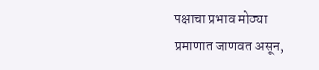पक्षाचा प्रभाव मोठ्या प्रमाणात जाणवत असून,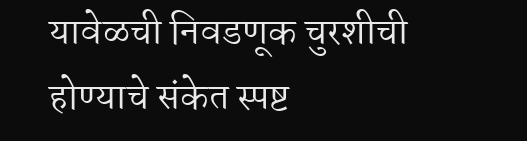यावेळची निवडणूक चुरशीची होण्याचे संकेत स्पष्ट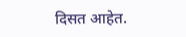दिसत आहेत.